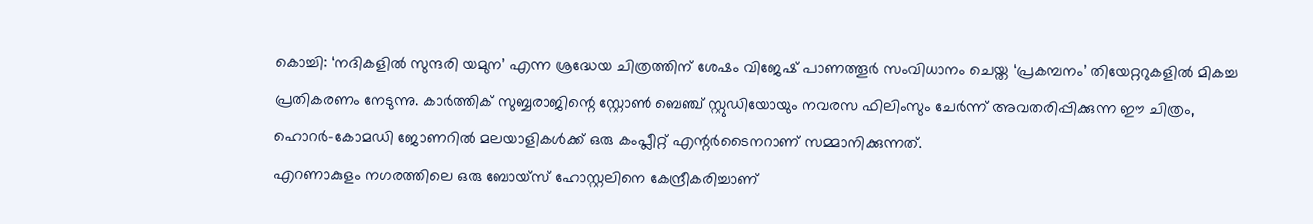കൊച്ചി: ‘നദികളിൽ സുന്ദരി യമുന’ എന്ന ശ്രദ്ധേയ ചിത്രത്തിന് ശേഷം വിജേഷ് പാണത്തൂർ സംവിധാനം ചെയ്ത ‘പ്രകമ്പനം’ തിയേറ്ററുകളിൽ മികച്ച പ്രതികരണം നേടുന്നു. കാർത്തിക് സുബ്ബരാജിന്റെ സ്റ്റോൺ ബെഞ്ച് സ്റ്റുഡിയോയും നവരസ ഫിലിംസും ചേർന്ന് അവതരിപ്പിക്കുന്ന ഈ ചിത്രം, ഹൊറർ-കോമഡി ജോണറിൽ മലയാളികൾക്ക് ഒരു കംപ്ലീറ്റ് എന്റർടൈനറാണ് സമ്മാനിക്കുന്നത്.
എറണാകുളം നഗരത്തിലെ ഒരു ബോയ്സ് ഹോസ്റ്റലിനെ കേന്ദ്രീകരിച്ചാണ്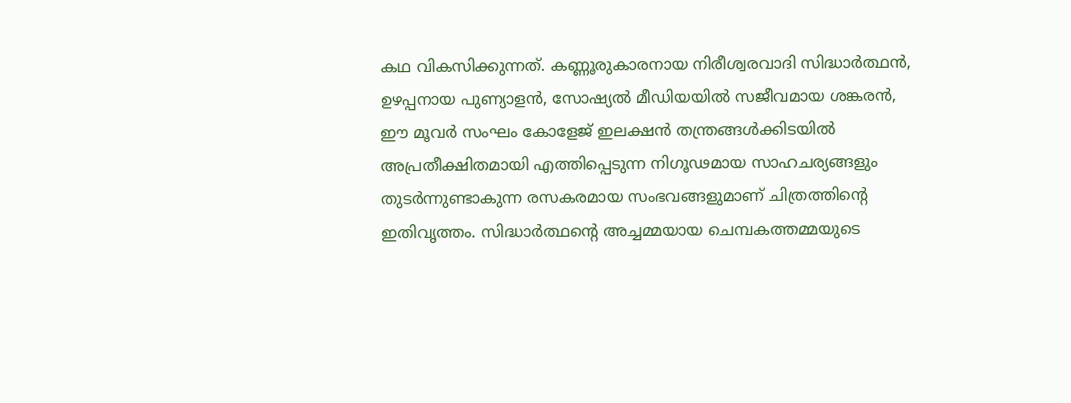കഥ വികസിക്കുന്നത്. കണ്ണൂരുകാരനായ നിരീശ്വരവാദി സിദ്ധാർത്ഥൻ, ഉഴപ്പനായ പുണ്യാളൻ, സോഷ്യൽ മീഡിയയിൽ സജീവമായ ശങ്കരൻ, ഈ മൂവർ സംഘം കോളേജ് ഇലക്ഷൻ തന്ത്രങ്ങൾക്കിടയിൽ അപ്രതീക്ഷിതമായി എത്തിപ്പെടുന്ന നിഗൂഢമായ സാഹചര്യങ്ങളും തുടർന്നുണ്ടാകുന്ന രസകരമായ സംഭവങ്ങളുമാണ് ചിത്രത്തിന്റെ ഇതിവൃത്തം. സിദ്ധാർത്ഥന്റെ അച്ചമ്മയായ ചെമ്പകത്തമ്മയുടെ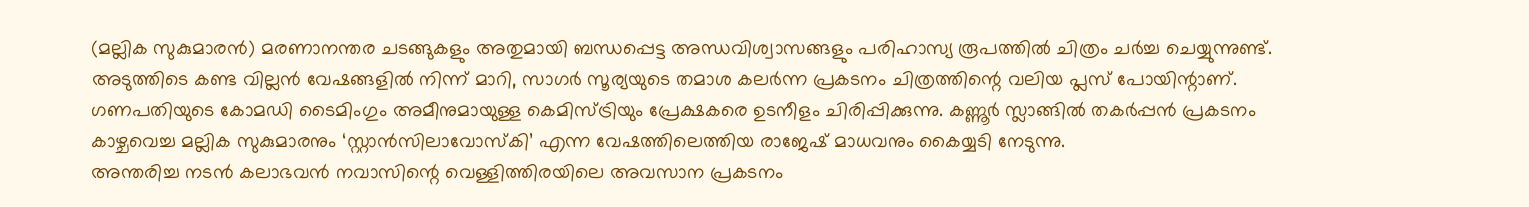(മല്ലിക സുകുമാരൻ) മരണാനന്തര ചടങ്ങുകളും അതുമായി ബന്ധപ്പെട്ട അന്ധവിശ്വാസങ്ങളും പരിഹാസ്യ രൂപത്തിൽ ചിത്രം ചർച്ച ചെയ്യുന്നുണ്ട്.
അടുത്തിടെ കണ്ട വില്ലൻ വേഷങ്ങളിൽ നിന്ന് മാറി, സാഗർ സൂര്യയുടെ തമാശ കലർന്ന പ്രകടനം ചിത്രത്തിന്റെ വലിയ പ്ലസ് പോയിന്റാണ്. ഗണപതിയുടെ കോമഡി ടൈമിംഗും അമീനുമായുള്ള കെമിസ്ട്രിയും പ്രേക്ഷകരെ ഉടനീളം ചിരിപ്പിക്കുന്നു. കണ്ണൂർ സ്ലാങ്ങിൽ തകർപ്പൻ പ്രകടനം കാഴ്ചവെച്ച മല്ലിക സുകുമാരനും ‘സ്റ്റാൻസിലാവോസ്കി’ എന്ന വേഷത്തിലെത്തിയ രാജേഷ് മാധവനും കൈയ്യടി നേടുന്നു.
അന്തരിച്ച നടൻ കലാഭവൻ നവാസിന്റെ വെള്ളിത്തിരയിലെ അവസാന പ്രകടനം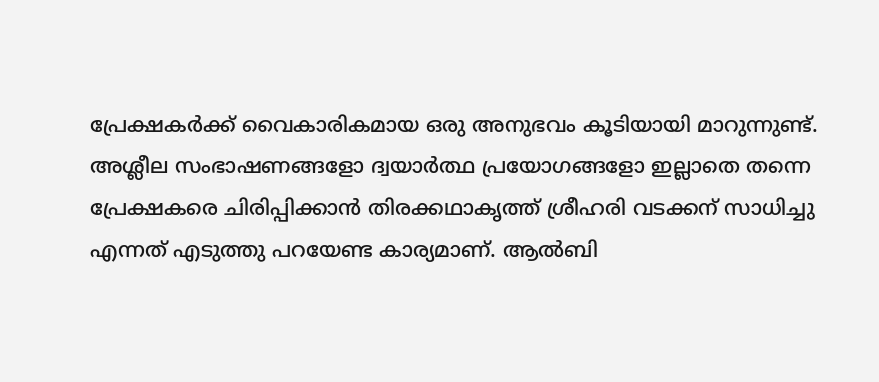പ്രേക്ഷകർക്ക് വൈകാരികമായ ഒരു അനുഭവം കൂടിയായി മാറുന്നുണ്ട്. അശ്ലീല സംഭാഷണങ്ങളോ ദ്വയാർത്ഥ പ്രയോഗങ്ങളോ ഇല്ലാതെ തന്നെ പ്രേക്ഷകരെ ചിരിപ്പിക്കാൻ തിരക്കഥാകൃത്ത് ശ്രീഹരി വടക്കന് സാധിച്ചു എന്നത് എടുത്തു പറയേണ്ട കാര്യമാണ്. ആൽബി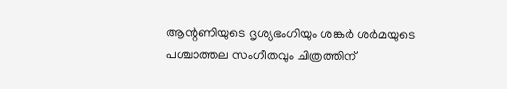ആന്റണിയുടെ ദൃശ്യഭംഗിയും ശങ്കർ ശർമയുടെ പശ്ചാത്തല സംഗീതവും ചിത്രത്തിന്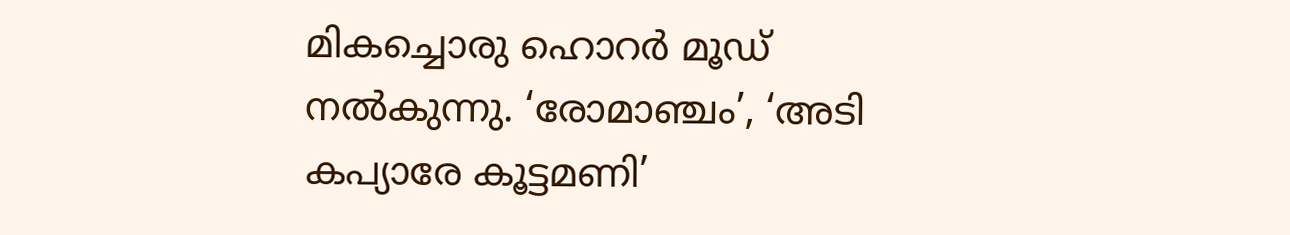മികച്ചൊരു ഹൊറർ മൂഡ് നൽകുന്നു. ‘രോമാഞ്ചം’, ‘അടി കപ്യാരേ കൂട്ടമണി’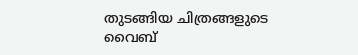തുടങ്ങിയ ചിത്രങ്ങളുടെ വൈബ്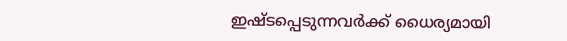ഇഷ്ടപ്പെടുന്നവർക്ക് ധൈര്യമായി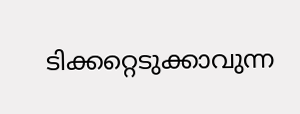ടിക്കറ്റെടുക്കാവുന്ന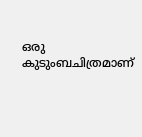ഒരു കുടുംബചിത്രമാണ്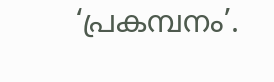‘പ്രകമ്പനം’.